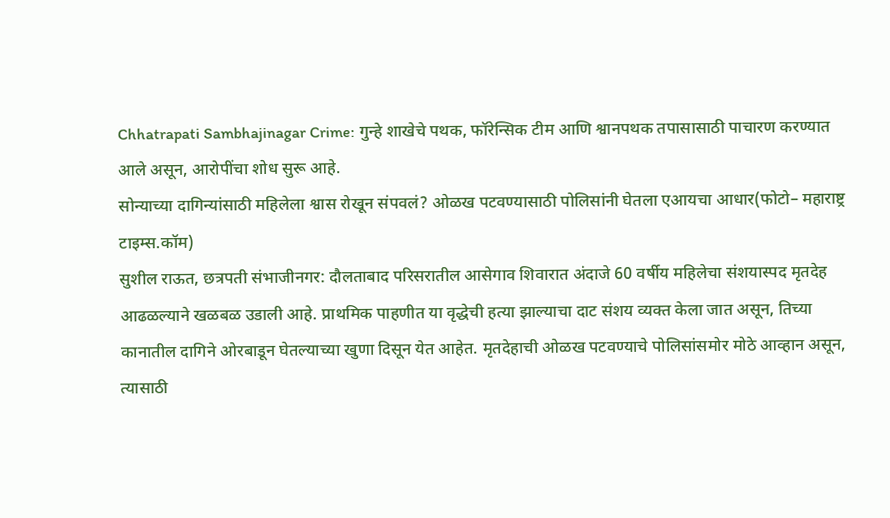Chhatrapati Sambhajinagar Crime: गुन्हे शाखेचे पथक, फॉरेन्सिक टीम आणि श्वानपथक तपासासाठी पाचारण करण्यात आले असून, आरोपींचा शोध सुरू आहे.
सोन्याच्या दागिन्यांसाठी महिलेला श्वास रोखून संपवलं? ओळख पटवण्यासाठी पोलिसांनी घेतला एआयचा आधार(फोटो– महाराष्ट्र टाइम्स.कॉम)
सुशील राऊत, छत्रपती संभाजीनगर: दौलताबाद परिसरातील आसेगाव शिवारात अंदाजे 60 वर्षीय महिलेचा संशयास्पद मृतदेह आढळल्याने खळबळ उडाली आहे. प्राथमिक पाहणीत या वृद्धेची हत्या झाल्याचा दाट संशय व्यक्त केला जात असून, तिच्या कानातील दागिने ओरबाडून घेतल्याच्या खुणा दिसून येत आहेत. मृतदेहाची ओळख पटवण्याचे पोलिसांसमोर मोठे आव्हान असून, त्यासाठी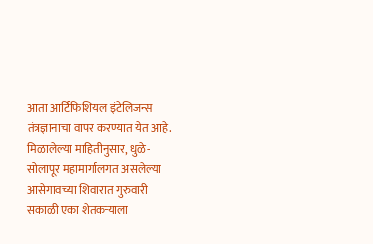आता आर्टिफिशियल इंटेलिजन्स तंत्रज्ञानाचा वापर करण्यात येत आहे.
मिळालेल्या माहितीनुसार, धुळे-सोलापूर महामार्गालगत असलेल्या आसेगावच्या शिवारात गुरुवारी सकाळी एका शेतकऱ्याला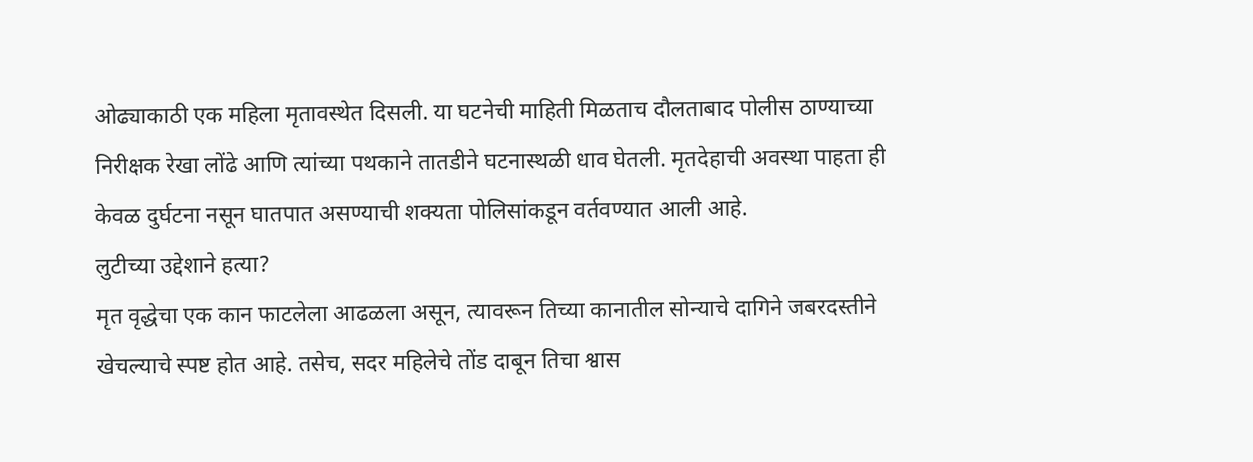ओढ्याकाठी एक महिला मृतावस्थेत दिसली. या घटनेची माहिती मिळताच दौलताबाद पोलीस ठाण्याच्या निरीक्षक रेखा लोंढे आणि त्यांच्या पथकाने तातडीने घटनास्थळी धाव घेतली. मृतदेहाची अवस्था पाहता ही केवळ दुर्घटना नसून घातपात असण्याची शक्यता पोलिसांकडून वर्तवण्यात आली आहे.
लुटीच्या उद्देशाने हत्या?
मृत वृद्धेचा एक कान फाटलेला आढळला असून, त्यावरून तिच्या कानातील सोन्याचे दागिने जबरदस्तीने खेचल्याचे स्पष्ट होत आहे. तसेच, सदर महिलेचे तोंड दाबून तिचा श्वास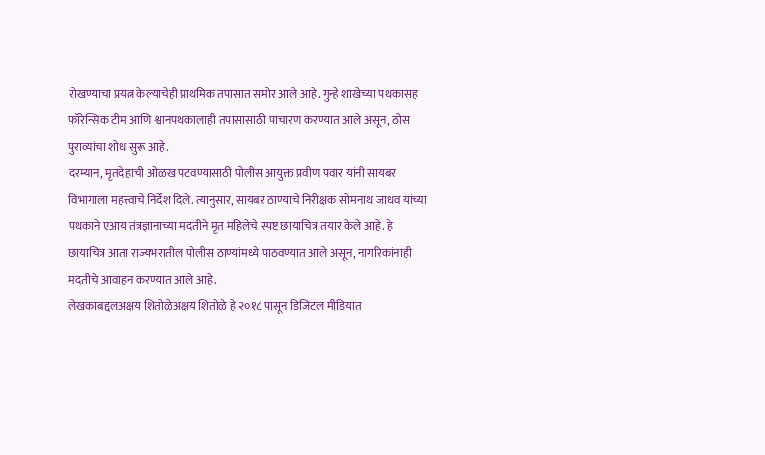रोखण्याचा प्रयत्न केल्याचेही प्राथमिक तपासात समोर आले आहे. गुन्हे शाखेच्या पथकासह फॉरेन्सिक टीम आणि श्वानपथकालाही तपासासाठी पाचारण करण्यात आले असून, ठोस पुराव्यांचा शोध सुरू आहे.
दरम्यान, मृतदेहाची ओळख पटवण्यासाठी पोलीस आयुक्त प्रवीण पवार यांनी सायबर विभागाला महत्त्वाचे निर्देश दिले. त्यानुसार, सायबर ठाण्याचे निरीक्षक सोमनाथ जाधव यांच्या पथकाने एआय तंत्रज्ञानाच्या मदतीने मृत महिलेचे स्पष्ट छायाचित्र तयार केले आहे. हे छायाचित्र आता राज्यभरातील पोलीस ठाण्यांमध्ये पाठवण्यात आले असून, नागरिकांनाही मदतीचे आवाहन करण्यात आले आहे.
लेखकाबद्दलअक्षय शितोळेअक्षय शितोळे हे २०१८ पासून डिजिटल मीडियात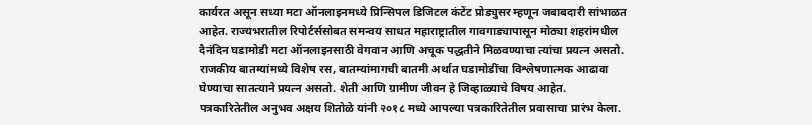कार्यरत असून सध्या मटा ऑनलाइनमध्ये प्रिन्सिपल डिजिटल कंटेंट प्रोड्युसर म्हणून जबाबदारी सांभाळत आहेत. राज्यभरातील रिपोर्टर्ससोबत समन्वय साधत महाराष्ट्रातील गावगाड्यापासून मोठ्या शहरांमधील दैनंदिन घडामोडी मटा ऑनलाइनसाठी वेगवान आणि अचूक पद्धतीने मिळवण्याचा त्यांचा प्रयत्न असतो. राजकीय बातम्यांमध्ये विशेष रस, बातम्यांमागची बातमी अर्थात घडामोडींचा विश्लेषणात्मक आढावा घेण्याचा सातत्याने प्रयत्न असतो. शेती आणि ग्रामीण जीवन हे जिव्हाळ्याचे विषय आहेत.
पत्रकारितेतील अनुभव अक्षय शितोळे यांनी २०१८ मध्ये आपल्या पत्रकारितेतील प्रवासाचा प्रारंभ केला.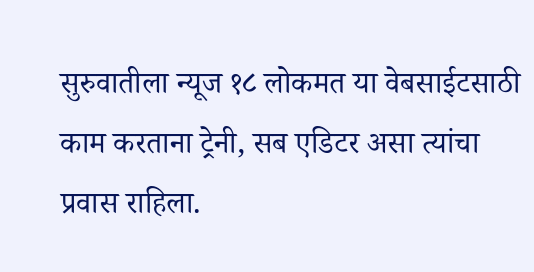सुरुवातीला न्यूज १८ लोकमत या वेबसाईटसाठी काम करताना ट्रेनी, सब एडिटर असा त्यांचा प्रवास राहिला.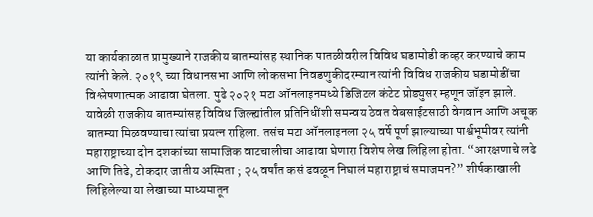या कार्यकाळात प्रामुख्याने राजकीय बातम्यांसह स्थानिक पातळीवरील विविध घडामोडी कव्हर करण्याचे काम त्यांनी केले. २०१९ च्या विधानसभा आणि लोकसभा निवडणुकीदरम्यान त्यांनी विविध राजकीय घडामोडींचा विश्लेषणात्मक आढावा घेतला. पुढे २०२१ मटा ऑनलाइनमध्ये डिजिटल कंटेट प्रोड्युसर म्हणून जॉइन झाले. यावेळी राजकीय बातम्यांसह विविध जिल्ह्यांतील प्रतिनिधींशी समन्वय ठेवत वेबसाईटसाठी वेगवान आणि अचूक बातम्या मिळवण्याचा त्यांचा प्रयत्न राहिला. तसंच मटा ऑनलाइनला २५ वर्षे पूर्ण झाल्याच्या पार्श्वभूमीवर त्यांनी महाराष्ट्राच्या दोन दशकांच्या सामाजिक वाटचालीचा आढावा घेणारा विशेष लेख लिहिला होता. “आरक्षणाचे लढे आणि तिढे, टोकदार जातीय अस्मिता ; २५ वर्षांत कसं ढवळून निघालं महाराष्ट्राचं समाजमन?” शीर्षकाखाली लिहिलेल्या या लेखाच्या माध्यमातून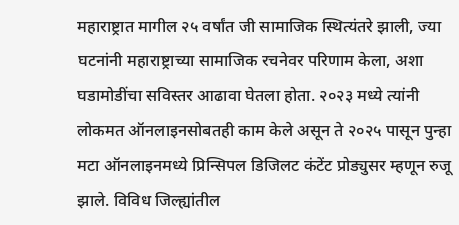महाराष्ट्रात मागील २५ वर्षांत जी सामाजिक स्थित्यंतरे झाली, ज्या घटनांनी महाराष्ट्राच्या सामाजिक रचनेवर परिणाम केला, अशा घडामोडींचा सविस्तर आढावा घेतला होता. २०२३ मध्ये त्यांनी लोकमत ऑनलाइनसोबतही काम केले असून ते २०२५ पासून पुन्हा मटा ऑनलाइनमध्ये प्रिन्सिपल डिजिलट कंटेंट प्रोड्युसर म्हणून रुजू झाले. विविध जिल्ह्यांतील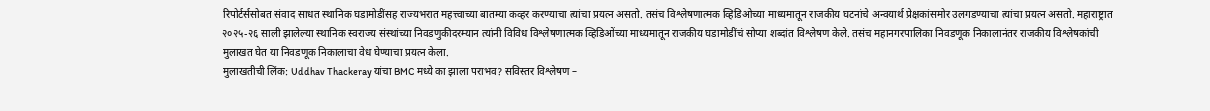रिपोर्टर्ससोबत संवाद साधत स्थानिक घडामोडींसह राज्यभरात महत्त्वाच्या बातम्या कव्हर करण्याचा त्यांचा प्रयत्न असतो. तसंच विश्लेषणात्मक व्हिडिओच्या माध्यमातून राजकीय घटनांचे अन्वयार्थ प्रेक्षकांसमोर उलगडण्याचा त्यांचा प्रयत्न असतो. महाराष्ट्रात २०२५-२६ साली झालेल्या स्थानिक स्वराज्य संस्थांच्या निवडणुकीदरम्यान त्यांनी विविध विश्लेषणात्मक व्हिडिओंच्या माध्यमातून राजकीय घडामोडींचं सोप्या शब्दांत विश्लेषण केले. तसंच महानगरपालिका निवडणूक निकालानंतर राजकीय विश्लेषकांची मुलाखत घेत या निवडणूक निकालाचा वेध घेण्याचा प्रयत्न केला.
मुलाखतीची लिंक: Uddhav Thackeray यांचा BMC मध्ये का झाला पराभव? सविस्तर विश्लेषण –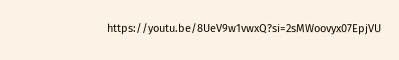https://youtu.be/8UeV9w1vwxQ?si=2sMWoovyx07EpjVU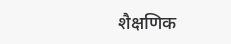शैक्षणिक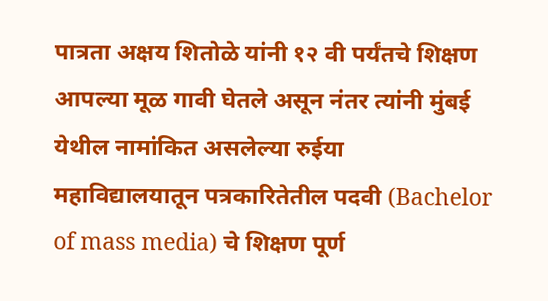पात्रता अक्षय शितोळे यांनी १२ वी पर्यंतचे शिक्षण आपल्या मूळ गावी घेतले असून नंतर त्यांनी मुंबई येथील नामांकित असलेल्या रुईया महाविद्यालयातून पत्रकारितेतील पदवी (Bachelor of mass media) चे शिक्षण पूर्ण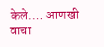केले.… आणखी वाचा